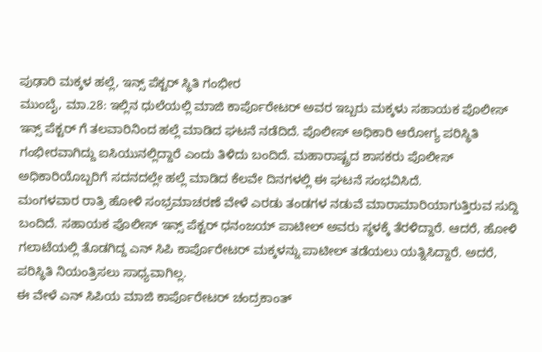ಪುಢಾರಿ ಮಕ್ಕಳ ಹಲ್ಲೆ, ಇನ್ಸ್ ಪೆಕ್ಟರ್ ಸ್ಥಿತಿ ಗಂಭೀರ
ಮುಂಬೈ, ಮಾ.28: ಇಲ್ಲಿನ ಧುಲೆಯಲ್ಲಿ ಮಾಜಿ ಕಾರ್ಪೊರೇಟರ್ ಅವರ ಇಬ್ಬರು ಮಕ್ಕಳು ಸಹಾಯಕ ಪೊಲೀಸ್ ಇನ್ಸ್ ಪೆಕ್ಟರ್ ಗೆ ತಲವಾರಿನಿಂದ ಹಲ್ಲೆ ಮಾಡಿದ ಘಟನೆ ನಡೆದಿದೆ. ಪೊಲೀಸ್ ಅಧಿಕಾರಿ ಆರೋಗ್ಯ ಪರಿಸ್ಥಿತಿ ಗಂಭೀರವಾಗಿದ್ದು ಐಸಿಯುನಲ್ಲಿದ್ದಾರೆ ಎಂದು ತಿಳಿದು ಬಂದಿದೆ. ಮಹಾರಾಷ್ಟ್ರದ ಶಾಸಕರು ಪೊಲೀಸ್ ಅಧಿಕಾರಿಯೊಬ್ಬರಿಗೆ ಸದನದಲ್ಲೇ ಹಲ್ಲೆ ಮಾಡಿದ ಕೆಲವೇ ದಿನಗಳಲ್ಲಿ ಈ ಘಟನೆ ಸಂಭವಿಸಿದೆ.
ಮಂಗಳವಾರ ರಾತ್ರಿ ಹೋಳಿ ಸಂಭ್ರಮಾಚರಣೆ ವೇಳೆ ಎರಡು ತಂಡಗಳ ನಡುವೆ ಮಾರಾಮಾರಿಯಾಗುತ್ತಿರುವ ಸುದ್ದಿ ಬಂದಿದೆ. ಸಹಾಯಕ ಪೊಲೀಸ್ ಇನ್ಸ್ ಪೆಕ್ಟರ್ ಧನಂಜಯ್ ಪಾಟೀಲ್ ಅವರು ಸ್ಥಳಕ್ಕೆ ತೆರಳಿದ್ದಾರೆ. ಆದರೆ, ಹೋಳಿ ಗಲಾಟೆಯಲ್ಲಿ ತೊಡಗಿದ್ದ ಎನ್ ಸಿಪಿ ಕಾರ್ಪೊರೇಟರ್ ಮಕ್ಕಳನ್ನು ಪಾಟೀಲ್ ತಡೆಯಲು ಯತ್ನಿಸಿದ್ದಾರೆ. ಅದರೆ, ಪರಿಸ್ಥಿತಿ ನಿಯಂತ್ರಿಸಲು ಸಾಧ್ಯವಾಗಿಲ್ಲ.
ಈ ವೇಳೆ ಎನ್ ಸಿಪಿಯ ಮಾಜಿ ಕಾರ್ಪೊರೇಟರ್ ಚಂದ್ರಕಾಂತ್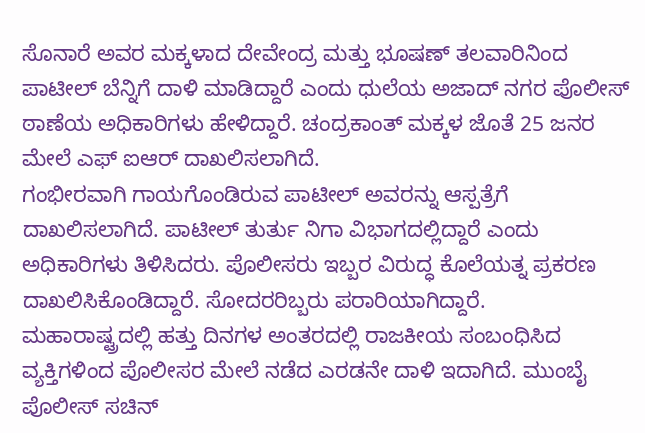ಸೊನಾರೆ ಅವರ ಮಕ್ಕಳಾದ ದೇವೇಂದ್ರ ಮತ್ತು ಭೂಷಣ್ ತಲವಾರಿನಿಂದ ಪಾಟೀಲ್ ಬೆನ್ನಿಗೆ ದಾಳಿ ಮಾಡಿದ್ದಾರೆ ಎಂದು ಧುಲೆಯ ಅಜಾದ್ ನಗರ ಪೊಲೀಸ್ ಠಾಣೆಯ ಅಧಿಕಾರಿಗಳು ಹೇಳಿದ್ದಾರೆ. ಚಂದ್ರಕಾಂತ್ ಮಕ್ಕಳ ಜೊತೆ 25 ಜನರ ಮೇಲೆ ಎಫ್ ಐಆರ್ ದಾಖಲಿಸಲಾಗಿದೆ.
ಗಂಭೀರವಾಗಿ ಗಾಯಗೊಂಡಿರುವ ಪಾಟೀಲ್ ಅವರನ್ನು ಆಸ್ಪತ್ರೆಗೆ ದಾಖಲಿಸಲಾಗಿದೆ. ಪಾಟೀಲ್ ತುರ್ತು ನಿಗಾ ವಿಭಾಗದಲ್ಲಿದ್ದಾರೆ ಎಂದು ಅಧಿಕಾರಿಗಳು ತಿಳಿಸಿದರು. ಪೊಲೀಸರು ಇಬ್ಬರ ವಿರುದ್ಧ ಕೊಲೆಯತ್ನ ಪ್ರಕರಣ ದಾಖಲಿಸಿಕೊಂಡಿದ್ದಾರೆ. ಸೋದರರಿಬ್ಬರು ಪರಾರಿಯಾಗಿದ್ದಾರೆ.
ಮಹಾರಾಷ್ಟ್ರದಲ್ಲಿ ಹತ್ತು ದಿನಗಳ ಅಂತರದಲ್ಲಿ ರಾಜಕೀಯ ಸಂಬಂಧಿಸಿದ ವ್ಯಕ್ತಿಗಳಿಂದ ಪೊಲೀಸರ ಮೇಲೆ ನಡೆದ ಎರಡನೇ ದಾಳಿ ಇದಾಗಿದೆ. ಮುಂಬೈ ಪೊಲೀಸ್ ಸಚಿನ್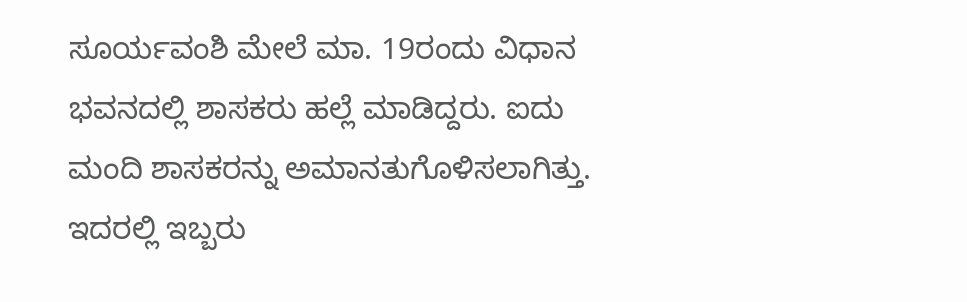ಸೂರ್ಯವಂಶಿ ಮೇಲೆ ಮಾ. 19ರಂದು ವಿಧಾನ ಭವನದಲ್ಲಿ ಶಾಸಕರು ಹಲ್ಲೆ ಮಾಡಿದ್ದರು. ಐದು ಮಂದಿ ಶಾಸಕರನ್ನು ಅಮಾನತುಗೊಳಿಸಲಾಗಿತ್ತು. ಇದರಲ್ಲಿ ಇಬ್ಬರು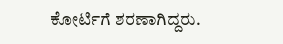ಕೋರ್ಟಿಗೆ ಶರಣಾಗಿದ್ದರು.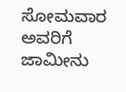ಸೋಮವಾರ ಅವರಿಗೆ ಜಾಮೀನು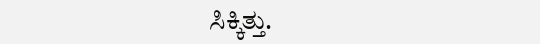ಸಿಕ್ಕಿತ್ತು.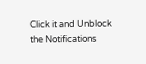Click it and Unblock the Notifications